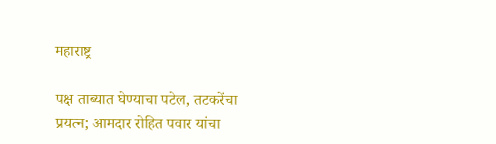महाराष्ट्र

पक्ष ताब्यात घेण्याचा पटेल, तटकरेंचा प्रयत्न; आमदार रोहित पवार यांचा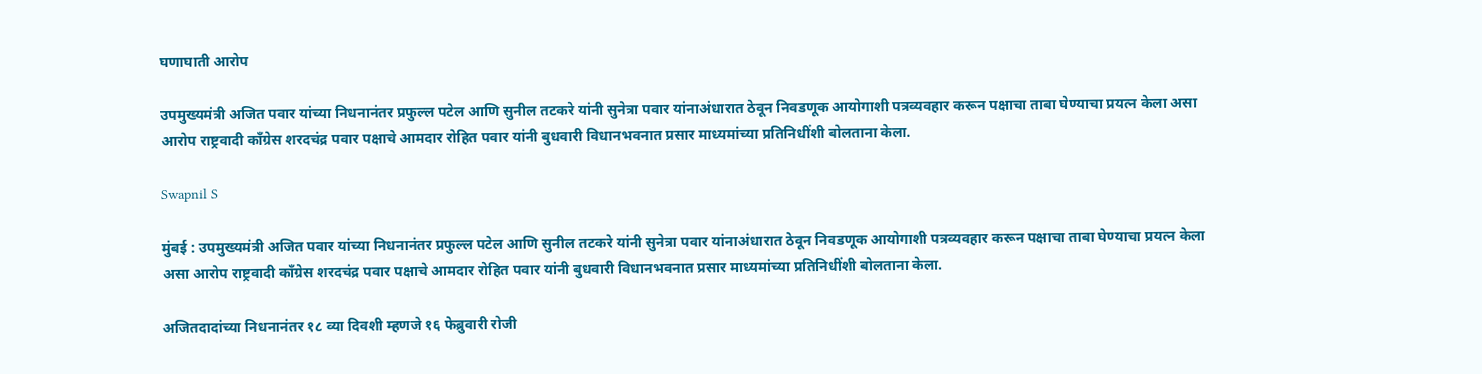घणाघाती आरोप

उपमुख्यमंत्री अजित पवार यांच्या निधनानंतर प्रफुल्ल पटेल आणि सुनील तटकरे यांनी सुनेत्रा पवार यांनाअंधारात ठेवून निवडणूक आयोगाशी पत्रव्यवहार करून पक्षाचा ताबा घेण्याचा प्रयत्न केला असा आरोप राष्ट्रवादी काँग्रेस शरदचंद्र पवार पक्षाचे आमदार रोहित पवार यांनी बुधवारी विधानभवनात प्रसार माध्यमांच्या प्रतिनिधींशी बोलताना केला.

Swapnil S

मुंबई : उपमुख्यमंत्री अजित पवार यांच्या निधनानंतर प्रफुल्ल पटेल आणि सुनील तटकरे यांनी सुनेत्रा पवार यांनाअंधारात ठेवून निवडणूक आयोगाशी पत्रव्यवहार करून पक्षाचा ताबा घेण्याचा प्रयत्न केला असा आरोप राष्ट्रवादी काँग्रेस शरदचंद्र पवार पक्षाचे आमदार रोहित पवार यांनी बुधवारी विधानभवनात प्रसार माध्यमांच्या प्रतिनिधींशी बोलताना केला.

अजितदादांच्या निधनानंतर १८ व्या दिवशी म्हणजे १६ फेब्रुवारी रोजी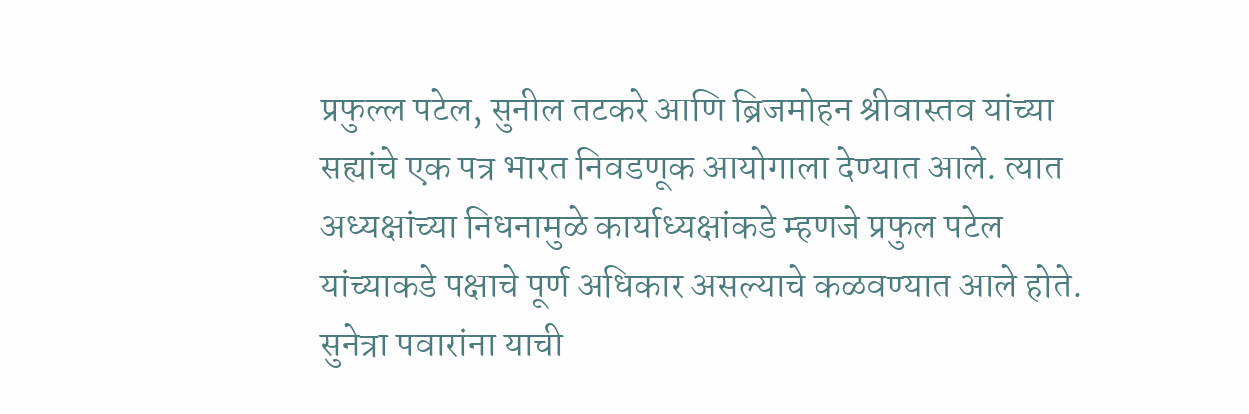प्रफुल्ल पटेल, सुनील तटकरे आणि ब्रिजमोहन श्रीवास्तव यांच्या सह्यांचे एक पत्र भारत निवडणूक आयोगाला देण्यात आले. त्यात अध्यक्षांच्या निधनामुळे कार्याध्यक्षांकडे म्हणजे प्रफुल पटेल यांच्याकडे पक्षाचे पूर्ण अधिकार असल्याचे कळवण्यात आले होते. सुनेत्रा पवारांना याची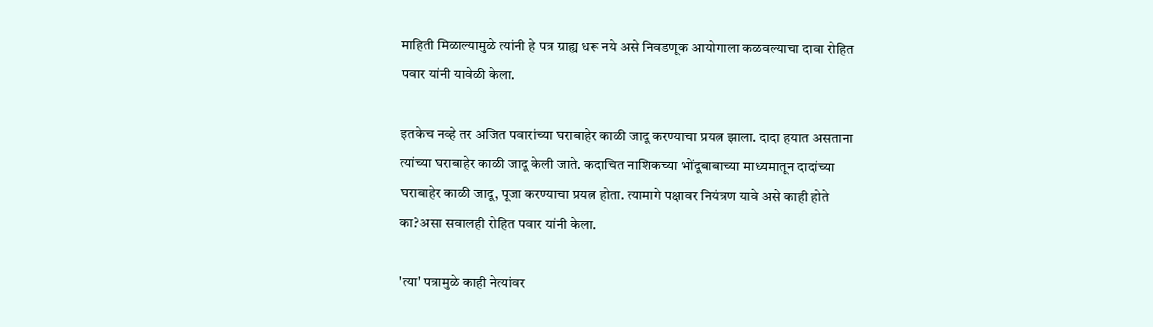माहिती मिळाल्यामुळे त्यांनी हे पत्र ग्राह्य धरू नये असे निवडणूक आयोगाला कळवल्याचा दावा रोहित पवार यांनी यावेळी केला.

इतकेच नव्हे तर अजित पवारांच्या घराबाहेर काळी जादू करण्याचा प्रयत्न झाला. दादा हयात असताना त्यांच्या घराबाहेर काळी जादू केली जाते. कदाचित नाशिकच्या भोंदूबाबाच्या माध्यमातून दादांच्या घराबाहेर काळी जादू, पूजा करण्याचा प्रयत्न होता. त्यामागे पक्षावर नियंत्रण यावे असे काही होते का?असा सवालही रोहित पवार यांनी केला.

'त्या' पत्रामुळे काही नेत्यांवर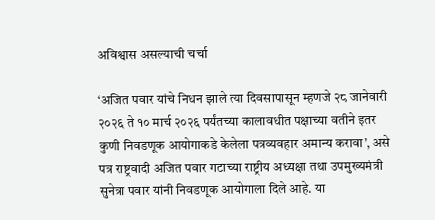अविश्वास असल्याची चर्चा

‘अजित पवार यांचे निधन झाले त्या दिवसापासून म्हणजे २८ जानेवारी २०२६ ते १० मार्च २०२६ पर्यंतच्या कालावधीत पक्षाच्या वतीने इतर कुणी निवडणूक आयोगाकडे केलेला पत्रव्यवहार अमान्य करावा’, असे पत्र राष्ट्रवादी अजित पवार गटाच्या राष्ट्रीय अध्यक्षा तथा उपमुख्यमंत्री सुनेत्रा पवार यांनी निवडणूक आयोगाला दिले आहे. या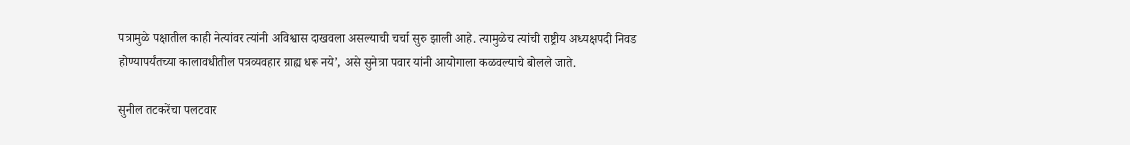पत्रामुळे पक्षातील काही नेत्यांवर त्यांनी अविश्वास दाखवला असल्याची चर्चा सुरु झाली आहे. त्यामुळेच त्यांची राष्ट्रीय अध्यक्षपदी निवड होण्यापर्यंतच्या कालावधीतील पत्रव्यवहार ग्राह्य धरू नये’, असे सुनेत्रा पवार यांनी आयोगाला कळवल्याचे बोलले जाते.

सुनील तटकरेंचा पलटवार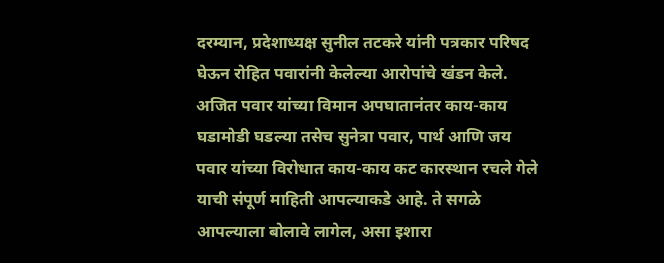दरम्यान, प्रदेशाध्यक्ष सुनील तटकरे यांनी पत्रकार परिषद घेऊन रोहित पवारांनी केलेल्या आरोपांचे खंडन केले. अजित पवार यांच्या विमान अपघातानंतर काय-काय घडामोडी घडल्या तसेच सुनेत्रा पवार, पार्थ आणि जय पवार यांच्या विरोधात काय-काय कट कारस्थान रचले गेले याची संपूर्ण माहिती आपल्याकडे आहे. ते सगळे आपल्याला बोलावे लागेल, असा इशारा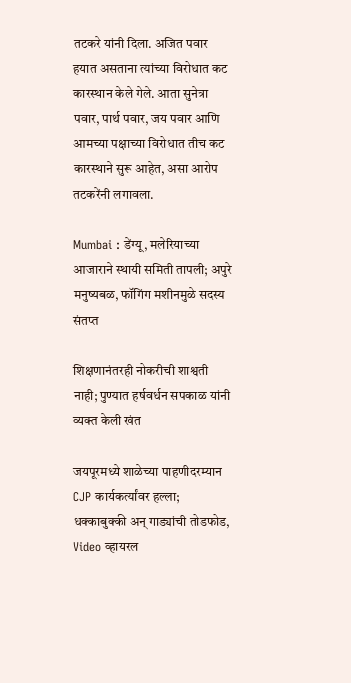तटकरे यांनी दिला. अजित पवार हयात असताना त्यांच्या विरोधात कट कारस्थान केले गेले. आता सुनेत्रा पवार, पार्थ पवार, जय पवार आणि आमच्या पक्षाच्या विरोधात तीच कट कारस्थाने सुरू आहेत, असा आरोप तटकरेंनी लगावला.

Mumbai : डेंग्यू, मलेरियाच्या आजाराने स्थायी समिती तापली; अपुरे मनुष्यबळ, फॉगिंग मशीनमुळे सदस्य संतप्त

शिक्षणानंतरही नोकरीची शाश्वती नाही; पुण्यात हर्षवर्धन सपकाळ यांनी व्यक्त केली खंत

जयपूरमध्ये शाळेच्या पाहणीदरम्यान CJP कार्यकर्त्यांवर हल्ला; धक्काबुक्की अन् गाड्यांची तोडफोड, Video व्हायरल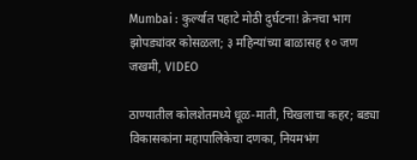Mumbai : कुर्ल्यात पहाटे मोठी दुर्घटना! क्रेनचा भाग झोपड्यांवर कोसळला; ३ महिन्यांच्या बाळासह १० जण जखमी, VIDEO

ठाण्यातील कोलशेतमध्ये धूळ-माती, चिखलाचा कहर; बड्या विकासकांना महापालिकेचा दणका, नियमभंग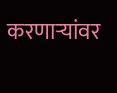करणाऱ्यांवर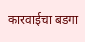कारवाईचा बडगा